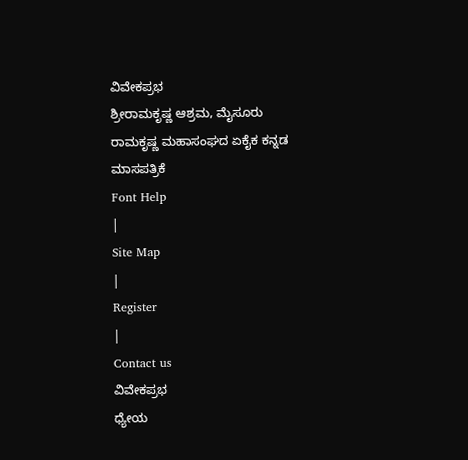ವಿವೇಕಪ್ರಭ
ಶ್ರೀರಾಮಕೃಷ್ಣ ಆಶ್ರಮ, ಮೈಸೂರು
ರಾಮಕೃಷ್ಣ ಮಹಾಸಂಘದ ಏಕೈಕ ಕನ್ನಡ ಮಾಸಪತ್ರಿಕೆ
Font Help
|
Site Map
|
Register
|
Contact us
ವಿವೇಕಪ್ರಭ
ಧ್ಯೇಯ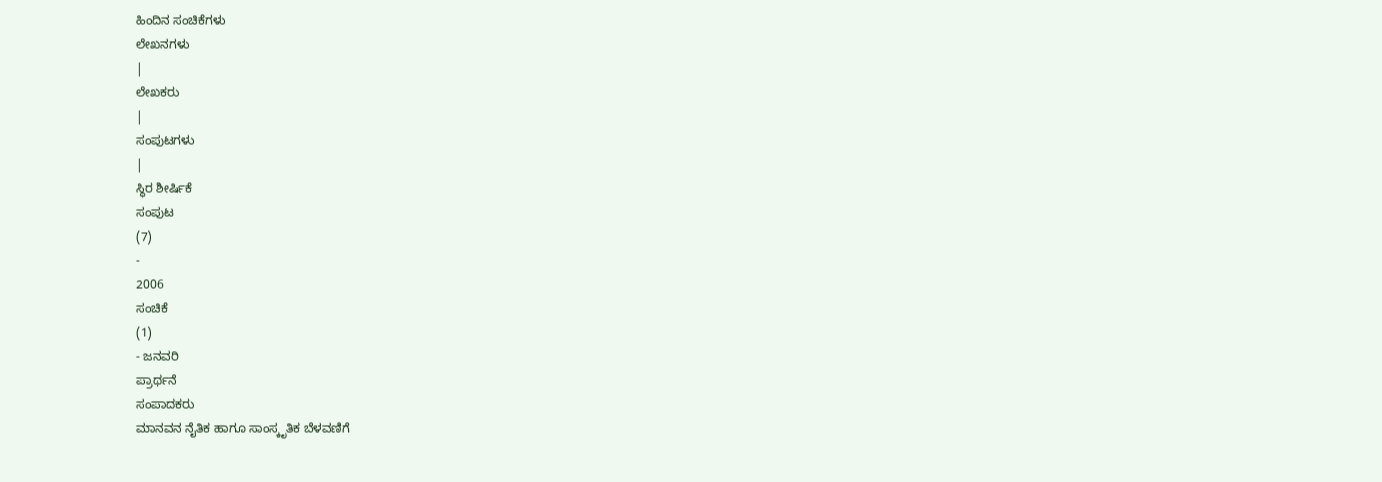ಹಿಂದಿನ ಸಂಚಿಕೆಗಳು
ಲೇಖನಗಳು
|
ಲೇಖಕರು
|
ಸಂಪುಟಗಳು
|
ಸ್ಥಿರ ಶೀರ್ಷಿಕೆ
ಸಂಪುಟ
(7)
-
2006
ಸಂಚಿಕೆ
(1)
- ಜನವರಿ
ಪ್ರಾರ್ಥನೆ
ಸಂಪಾದಕರು
ಮಾನವನ ನೈತಿಕ ಹಾಗೂ ಸಾಂಸ್ಕೃತಿಕ ಬೆಳವಣಿಗೆ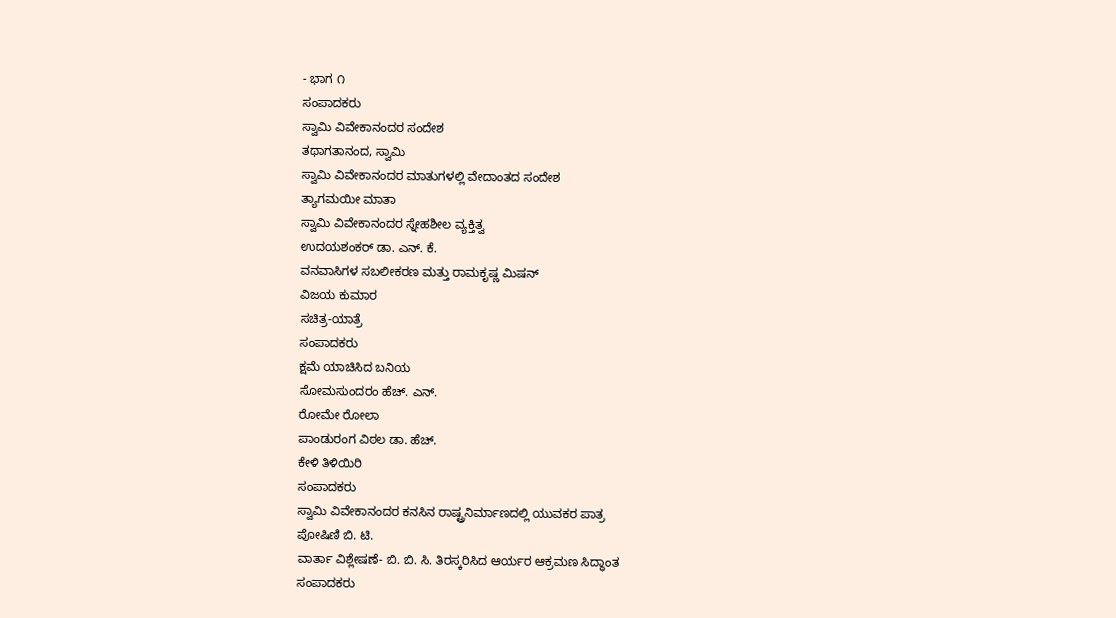- ಭಾಗ ೧
ಸಂಪಾದಕರು
ಸ್ವಾಮಿ ವಿವೇಕಾನಂದರ ಸಂದೇಶ
ತಥಾಗತಾನಂದ, ಸ್ವಾಮಿ
ಸ್ವಾಮಿ ವಿವೇಕಾನಂದರ ಮಾತುಗಳಲ್ಲಿ ವೇದಾಂತದ ಸಂದೇಶ
ತ್ಯಾಗಮಯೀ ಮಾತಾ
ಸ್ವಾಮಿ ವಿವೇಕಾನಂದರ ಸ್ನೇಹಶೀಲ ವ್ಯಕ್ತಿತ್ವ
ಉದಯಶಂಕರ್ ಡಾ. ಎನ್. ಕೆ.
ವನವಾಸಿಗಳ ಸಬಲೀಕರಣ ಮತ್ತು ರಾಮಕೃಷ್ಣ ಮಿಷನ್
ವಿಜಯ ಕುಮಾರ
ಸಚಿತ್ರ-ಯಾತ್ರೆ
ಸಂಪಾದಕರು
ಕ್ಷಮೆ ಯಾಚಿಸಿದ ಬನಿಯ
ಸೋಮಸುಂದರಂ ಹೆಚ್. ಎನ್.
ರೋಮೇ ರೋಲಾ
ಪಾಂಡುರಂಗ ವಿಠಲ ಡಾ. ಹೆಚ್.
ಕೇಳಿ ತಿಳಿಯಿರಿ
ಸಂಪಾದಕರು
ಸ್ವಾಮಿ ವಿವೇಕಾನಂದರ ಕನಸಿನ ರಾಷ್ಟ್ರನಿರ್ಮಾಣದಲ್ಲಿ ಯುವಕರ ಪಾತ್ರ
ಪೋಷಿಣಿ ಬಿ. ಟಿ.
ವಾರ್ತಾ ವಿಶ್ಲೇಷಣೆ- ಬಿ. ಬಿ. ಸಿ. ತಿರಸ್ಕರಿಸಿದ ಆರ್ಯರ ಆಕ್ರಮಣ ಸಿದ್ಧಾಂತ
ಸಂಪಾದಕರು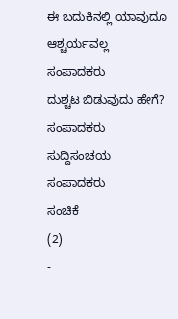ಈ ಬದುಕಿನಲ್ಲಿ ಯಾವುದೂ ಆಶ್ಚರ್ಯವಲ್ಲ
ಸಂಪಾದಕರು
ದುಶ್ಚಟ ಬಿಡುವುದು ಹೇಗೆ?
ಸಂಪಾದಕರು
ಸುದ್ದಿಸಂಚಯ
ಸಂಪಾದಕರು
ಸಂಚಿಕೆ
(2)
-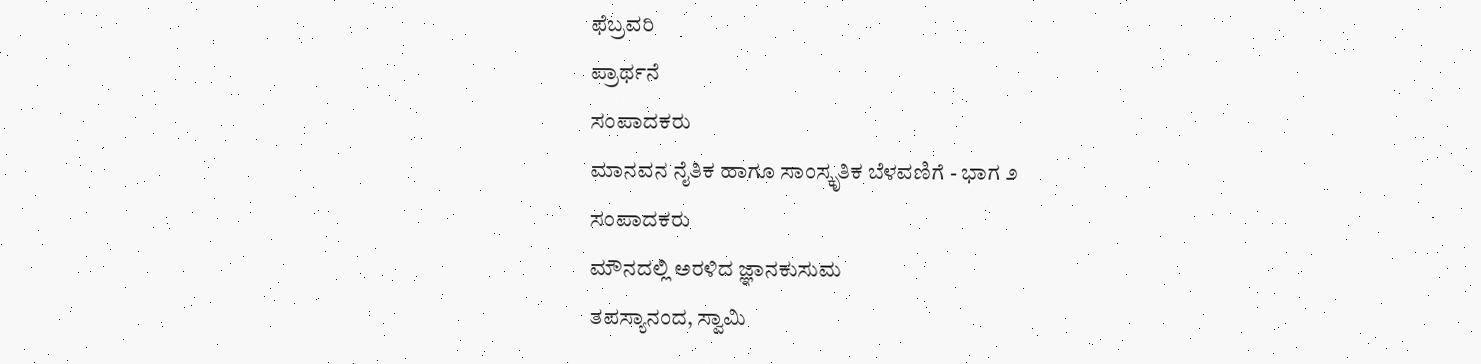ಫೆಬ್ರವರಿ
ಪ್ರಾರ್ಥನೆ
ಸಂಪಾದಕರು
ಮಾನವನ ನೈತಿಕ ಹಾಗೂ ಸಾಂಸ್ಕೃತಿಕ ಬೆಳವಣಿಗೆ - ಭಾಗ ೨
ಸಂಪಾದಕರು
ಮೌನದಲ್ಲಿ ಅರಳಿದ ಜ್ಞಾನಕುಸುಮ
ತಪಸ್ಯಾನಂದ, ಸ್ವಾಮಿ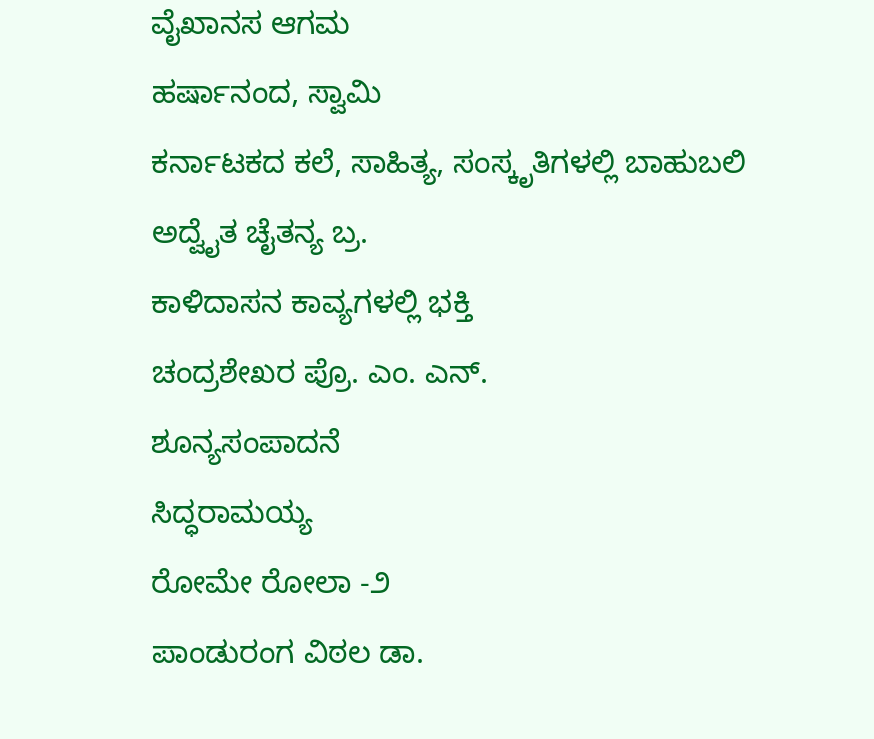ವೈಖಾನಸ ಆಗಮ
ಹರ್ಷಾನಂದ, ಸ್ವಾಮಿ
ಕರ್ನಾಟಕದ ಕಲೆ, ಸಾಹಿತ್ಯ, ಸಂಸ್ಕೃತಿಗಳಲ್ಲಿ ಬಾಹುಬಲಿ
ಅದ್ವೈತ ಚೈತನ್ಯ ಬ್ರ.
ಕಾಳಿದಾಸನ ಕಾವ್ಯಗಳಲ್ಲಿ ಭಕ್ತಿ
ಚಂದ್ರಶೇಖರ ಪ್ರೊ. ಎಂ. ಎನ್.
ಶೂನ್ಯಸಂಪಾದನೆ
ಸಿದ್ಧರಾಮಯ್ಯ
ರೋಮೇ ರೋಲಾ -೨
ಪಾಂಡುರಂಗ ವಿಠಲ ಡಾ.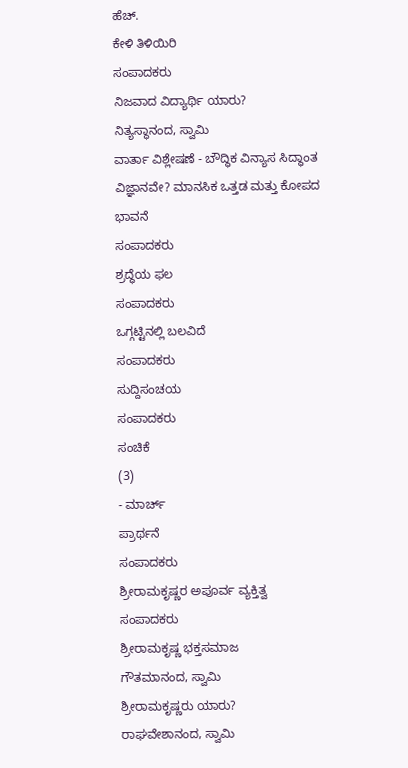ಹೆಚ್.
ಕೇಳಿ ತಿಳಿಯಿರಿ
ಸಂಪಾದಕರು
ನಿಜವಾದ ವಿದ್ಯಾರ್ಥಿ ಯಾರು?
ನಿತ್ಯಸ್ಥಾನಂದ, ಸ್ವಾಮಿ
ವಾರ್ತಾ ವಿಶ್ಲೇಷಣೆ - ಬೌದ್ಧಿಕ ವಿನ್ಯಾಸ ಸಿದ್ಧಾಂತ ವಿಜ್ಞಾನವೇ? ಮಾನಸಿಕ ಒತ್ತಡ ಮತ್ತು ಕೋಪದ ಭಾವನೆ
ಸಂಪಾದಕರು
ಶ್ರದ್ಧೆಯ ಫಲ
ಸಂಪಾದಕರು
ಒಗ್ಗಟ್ಟಿನಲ್ಲಿ ಬಲವಿದೆ
ಸಂಪಾದಕರು
ಸುದ್ದಿಸಂಚಯ
ಸಂಪಾದಕರು
ಸಂಚಿಕೆ
(3)
- ಮಾರ್ಚ್
ಪ್ರಾರ್ಥನೆ
ಸಂಪಾದಕರು
ಶ್ರೀರಾಮಕೃಷ್ಣರ ಅಪೂರ್ವ ವ್ಯಕ್ತಿತ್ವ
ಸಂಪಾದಕರು
ಶ್ರೀರಾಮಕೃಷ್ಣ ಭಕ್ತಸಮಾಜ
ಗೌತಮಾನಂದ, ಸ್ವಾಮಿ
ಶ್ರೀರಾಮಕೃಷ್ಣರು ಯಾರು?
ರಾಘವೇಶಾನಂದ, ಸ್ವಾಮಿ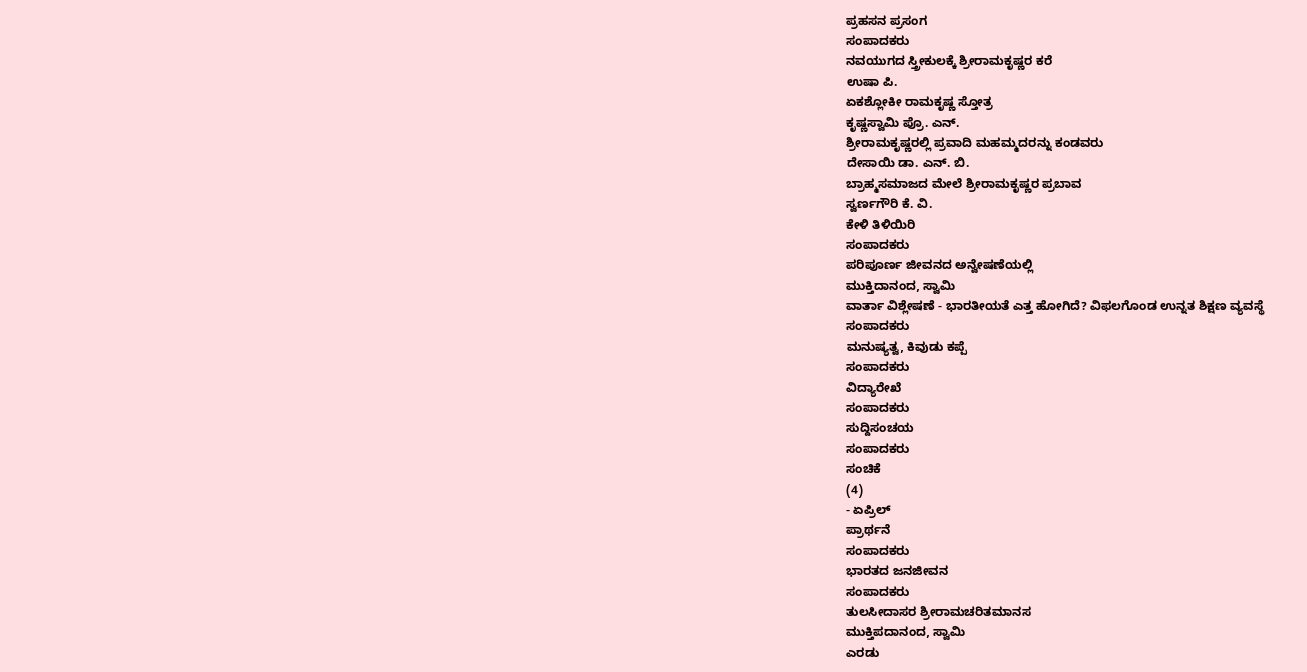ಪ್ರಹಸನ ಪ್ರಸಂಗ
ಸಂಪಾದಕರು
ನವಯುಗದ ಸ್ತ್ರೀಕುಲಕ್ಕೆ ಶ್ರೀರಾಮಕೃಷ್ಣರ ಕರೆ
ಉಷಾ ಪಿ.
ಏಕಶ್ಲೋಕೀ ರಾಮಕೃಷ್ಣ ಸ್ತೋತ್ರ
ಕೃಷ್ಣಸ್ವಾಮಿ ಪ್ರೊ. ಎನ್.
ಶ್ರೀರಾಮಕೃಷ್ಣರಲ್ಲಿ ಪ್ರವಾದಿ ಮಹಮ್ಮದರನ್ನು ಕಂಡವರು
ದೇಸಾಯಿ ಡಾ. ಎನ್. ಬಿ.
ಬ್ರಾಹ್ಮಸಮಾಜದ ಮೇಲೆ ಶ್ರೀರಾಮಕೃಷ್ಣರ ಪ್ರಬಾವ
ಸ್ವರ್ಣಗೌರಿ ಕೆ. ವಿ.
ಕೇಳಿ ತಿಳಿಯಿರಿ
ಸಂಪಾದಕರು
ಪರಿಪೂರ್ಣ ಜೀವನದ ಅನ್ವೇಷಣೆಯಲ್ಲಿ
ಮುಕ್ತಿದಾನಂದ, ಸ್ವಾಮಿ
ವಾರ್ತಾ ವಿಶ್ಲೇಷಣೆ - ಭಾರತೀಯತೆ ಎತ್ತ ಹೋಗಿದೆ? ವಿಫಲಗೊಂಡ ಉನ್ನತ ಶಿಕ್ಷಣ ವ್ಯವಸ್ಥೆ
ಸಂಪಾದಕರು
ಮನುಷ್ಯತ್ವ, ಕಿವುಡು ಕಪ್ಪೆ
ಸಂಪಾದಕರು
ವಿದ್ಯಾರೇಖೆ
ಸಂಪಾದಕರು
ಸುದ್ದಿಸಂಚಯ
ಸಂಪಾದಕರು
ಸಂಚಿಕೆ
(4)
- ಏಪ್ರಿಲ್
ಪ್ರಾರ್ಥನೆ
ಸಂಪಾದಕರು
ಭಾರತದ ಜನಜೀವನ
ಸಂಪಾದಕರು
ತುಲಸೀದಾಸರ ಶ್ರೀರಾಮಚರಿತಮಾನಸ
ಮುಕ್ತಿಪದಾನಂದ, ಸ್ವಾಮಿ
ಎರಡು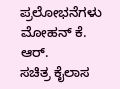ಪ್ರಲೋಭನೆಗಳು
ಮೋಹನ್ ಕೆ. ಆರ್.
ಸಚಿತ್ರ ಕೈಲಾಸ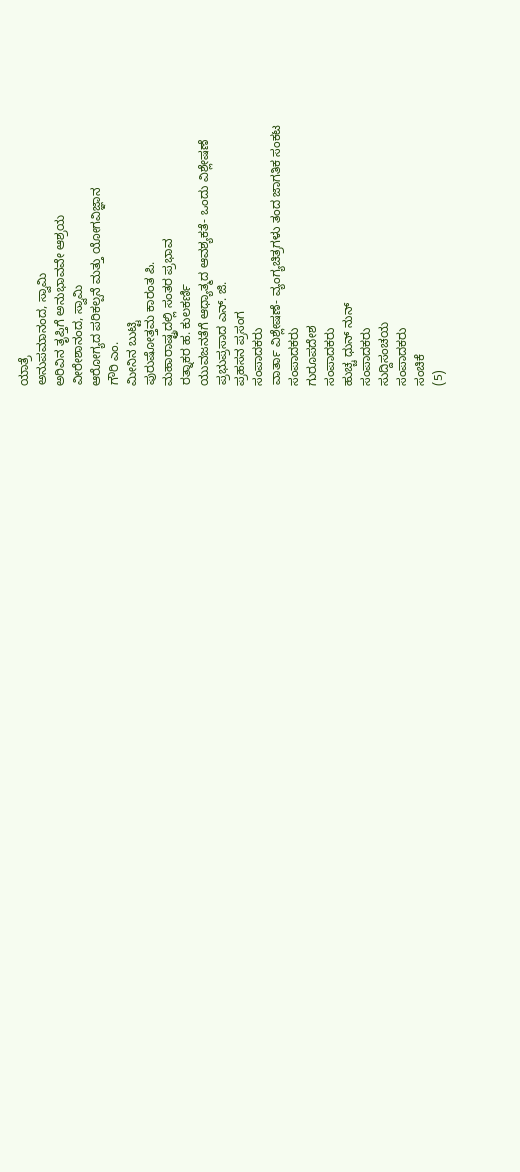ಯಾತ್ರೆ
ಅನುಪಮಾನಂದ, ಸ್ವಾಮಿ
ಅರಿವಿನ ತೃಪ್ತಿಗೆ ಅನುಭಾವವೇ ಆಶ್ರಯ
ವೀರೇಶಾನಂದ, ಸ್ವಾಮಿ
ಆರೋಗ್ಯದ ಪರಿಕಲ್ಪನೆ ಮತ್ತು ಯೋಗವಿಜ್ಞಾನ
ಗೌರಿ ಎಂ.
ಮೀನಿನ ಬುಟ್ಟಿ
ಪುರುಷೋತ್ತಮ ಕಾರಂತ ಪಿ.
ಮಹಾರಾಷ್ಟ್ರದಲ್ಲಿ ಸಂತರ ಪ್ರಭಾವ
ರತ್ನಾಕರ ಹ. ಕುಲಕರ್ಣಿ
ಯುವಜನತೆಗೆ ಆಧ್ಯಾತ್ಮದ ಆವಶ್ಯಕತೆ- ಒಂದು ವಿಶ್ಲೇಷಣೆ
ಪ್ರಭುಪ್ರಸಾದ ಎನ್. ಜಿ.
ಪ್ರಹಸನ ಪ್ರಸಂಗ
ಸಂಪಾದಕರು
ವಾರ್ತಾ ವಿಶ್ಲೇಷಣೆ- ವ್ಯಂಗ್ಯಚಿತ್ರಗಳು ತಂದ ಜಾಗತಿಕ ಸಂಕಟ
ಸಂಪಾದಕರು
ಗುರೂಪದೇಶ
ಸಂಪಾದಕರು
ಹುಚ್ಚ ಧುನ್ ನುನ್
ಸಂಪಾದಕರು
ಸುದ್ದಿಸಂಚಯ
ಸಂಪಾದಕರು
ಸಂಚಿಕೆ
(5)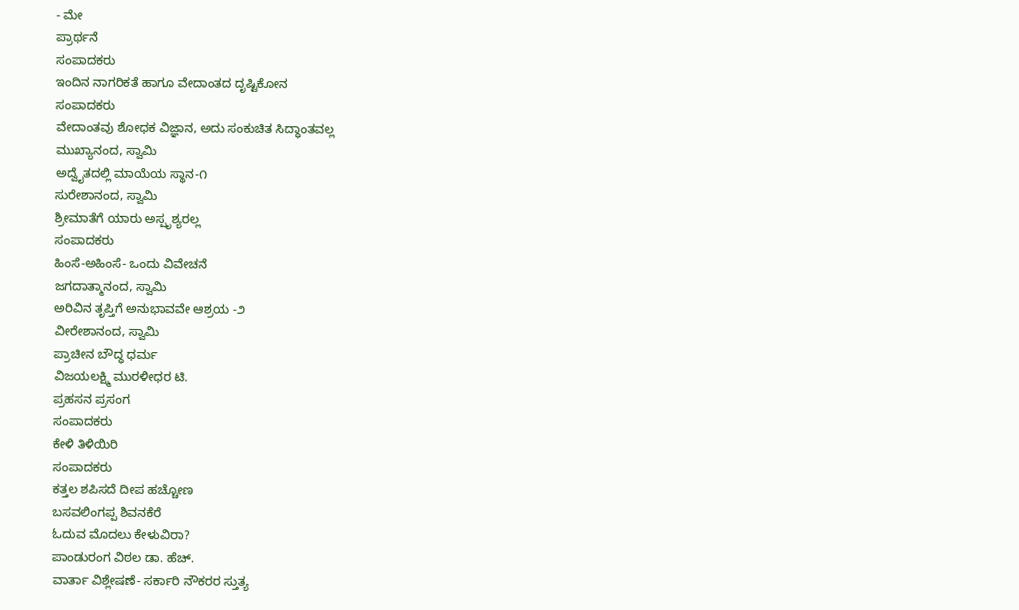- ಮೇ
ಪ್ರಾರ್ಥನೆ
ಸಂಪಾದಕರು
ಇಂದಿನ ನಾಗರಿಕತೆ ಹಾಗೂ ವೇದಾಂತದ ದೃಷ್ಟಿಕೋನ
ಸಂಪಾದಕರು
ವೇದಾಂತವು ಶೋಧಕ ವಿಜ್ಞಾನ, ಅದು ಸಂಕುಚಿತ ಸಿದ್ಧಾಂತವಲ್ಲ
ಮುಖ್ಯಾನಂದ, ಸ್ವಾಮಿ
ಅದ್ವೈತದಲ್ಲಿ ಮಾಯೆಯ ಸ್ಥಾನ-೧
ಸುರೇಶಾನಂದ, ಸ್ವಾಮಿ
ಶ್ರೀಮಾತೆಗೆ ಯಾರು ಅಸ್ಪೃಶ್ಯರಲ್ಲ
ಸಂಪಾದಕರು
ಹಿಂಸೆ-ಅಹಿಂಸೆ- ಒಂದು ವಿವೇಚನೆ
ಜಗದಾತ್ಮಾನಂದ, ಸ್ವಾಮಿ
ಅರಿವಿನ ತೃಪ್ತಿಗೆ ಅನುಭಾವವೇ ಆಶ್ರಯ -೨
ವೀರೇಶಾನಂದ, ಸ್ವಾಮಿ
ಪ್ರಾಚೀನ ಬೌದ್ಧ ಧರ್ಮ
ವಿಜಯಲಕ್ಷ್ಮಿ ಮುರಳೀಧರ ಟಿ.
ಪ್ರಹಸನ ಪ್ರಸಂಗ
ಸಂಪಾದಕರು
ಕೇಳಿ ತಿಳಿಯಿರಿ
ಸಂಪಾದಕರು
ಕತ್ತಲ ಶಪಿಸದೆ ದೀಪ ಹಚ್ಚೋಣ
ಬಸವಲಿಂಗಪ್ಪ ಶಿವನಕೆರೆ
ಓದುವ ಮೊದಲು ಕೇಳುವಿರಾ?
ಪಾಂಡುರಂಗ ವಿಠಲ ಡಾ. ಹೆಚ್.
ವಾರ್ತಾ ವಿಶ್ಲೇಷಣೆ- ಸರ್ಕಾರಿ ನೌಕರರ ಸ್ತುತ್ಯ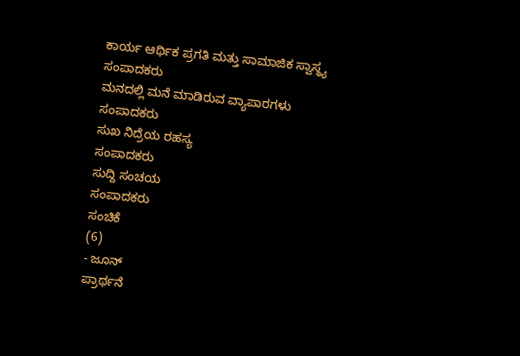ಕಾರ್ಯ ಆರ್ಥಿಕ ಪ್ರಗತಿ ಮತ್ತು ಸಾಮಾಜಿಕ ಸ್ವಾಸ್ಥ್ಯ
ಸಂಪಾದಕರು
ಮನದಲ್ಲಿ ಮನೆ ಮಾಡಿರುವ ವ್ಯಾಪಾರಗಳು
ಸಂಪಾದಕರು
ಸುಖ ನಿದ್ರೆಯ ರಹಸ್ಯ
ಸಂಪಾದಕರು
ಸುದ್ದಿ ಸಂಚಯ
ಸಂಪಾದಕರು
ಸಂಚಿಕೆ
(6)
- ಜೂನ್
ಪ್ರಾರ್ಥನೆ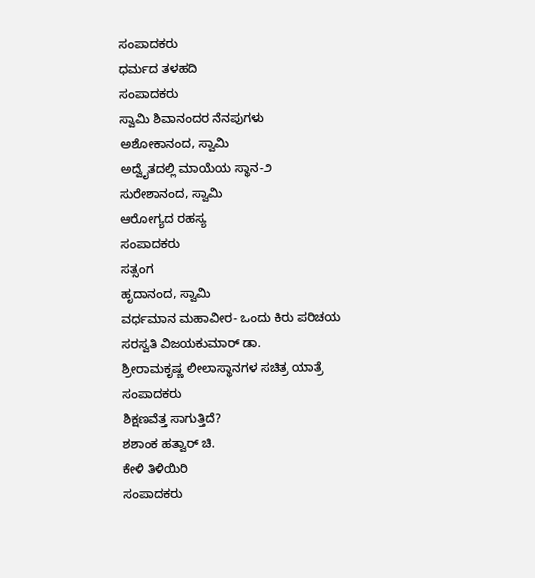ಸಂಪಾದಕರು
ಧರ್ಮದ ತಳಹದಿ
ಸಂಪಾದಕರು
ಸ್ವಾಮಿ ಶಿವಾನಂದರ ನೆನಪುಗಳು
ಅಶೋಕಾನಂದ, ಸ್ವಾಮಿ
ಅದ್ವೈತದಲ್ಲಿ ಮಾಯೆಯ ಸ್ಥಾನ-೨
ಸುರೇಶಾನಂದ, ಸ್ವಾಮಿ
ಆರೋಗ್ಯದ ರಹಸ್ಯ
ಸಂಪಾದಕರು
ಸತ್ಸಂಗ
ಹೃದಾನಂದ, ಸ್ವಾಮಿ
ವರ್ಧಮಾನ ಮಹಾವೀರ- ಒಂದು ಕಿರು ಪರಿಚಯ
ಸರಸ್ವತಿ ವಿಜಯಕುಮಾರ್ ಡಾ.
ಶ್ರೀರಾಮಕೃಷ್ಣ ಲೀಲಾಸ್ಥಾನಗಳ ಸಚಿತ್ರ ಯಾತ್ರೆ
ಸಂಪಾದಕರು
ಶಿಕ್ಷಣವೆತ್ತ ಸಾಗುತ್ತಿದೆ?
ಶಶಾಂಕ ಹತ್ವಾರ್ ಚಿ.
ಕೇಳಿ ತಿಳಿಯಿರಿ
ಸಂಪಾದಕರು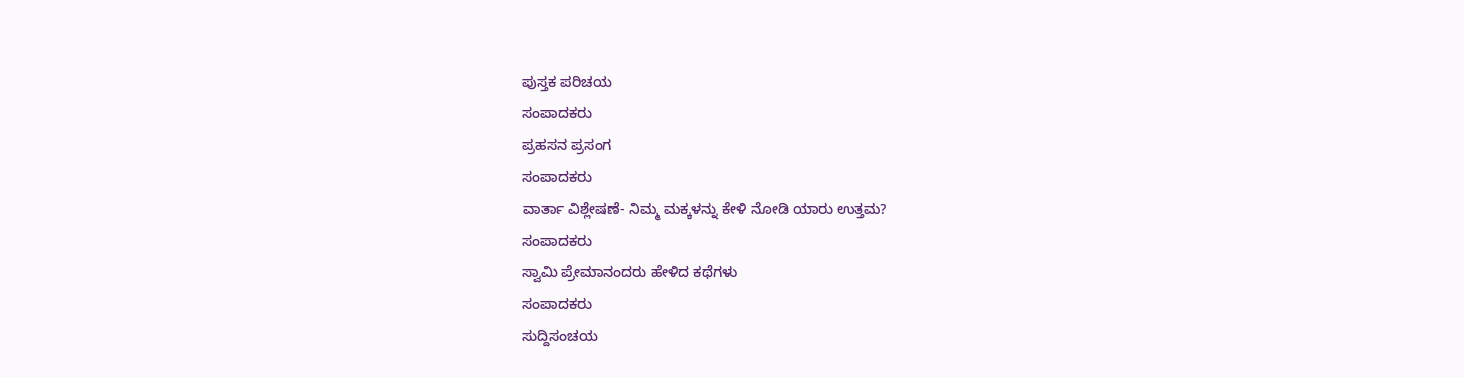ಪುಸ್ತಕ ಪರಿಚಯ
ಸಂಪಾದಕರು
ಪ್ರಹಸನ ಪ್ರಸಂಗ
ಸಂಪಾದಕರು
ವಾರ್ತಾ ವಿಶ್ಲೇಷಣೆ- ನಿಮ್ಮ ಮಕ್ಕಳನ್ನು ಕೇಳಿ ನೋಡಿ ಯಾರು ಉತ್ತಮ?
ಸಂಪಾದಕರು
ಸ್ವಾಮಿ ಪ್ರೇಮಾನಂದರು ಹೇಳಿದ ಕಥೆಗಳು
ಸಂಪಾದಕರು
ಸುದ್ದಿಸಂಚಯ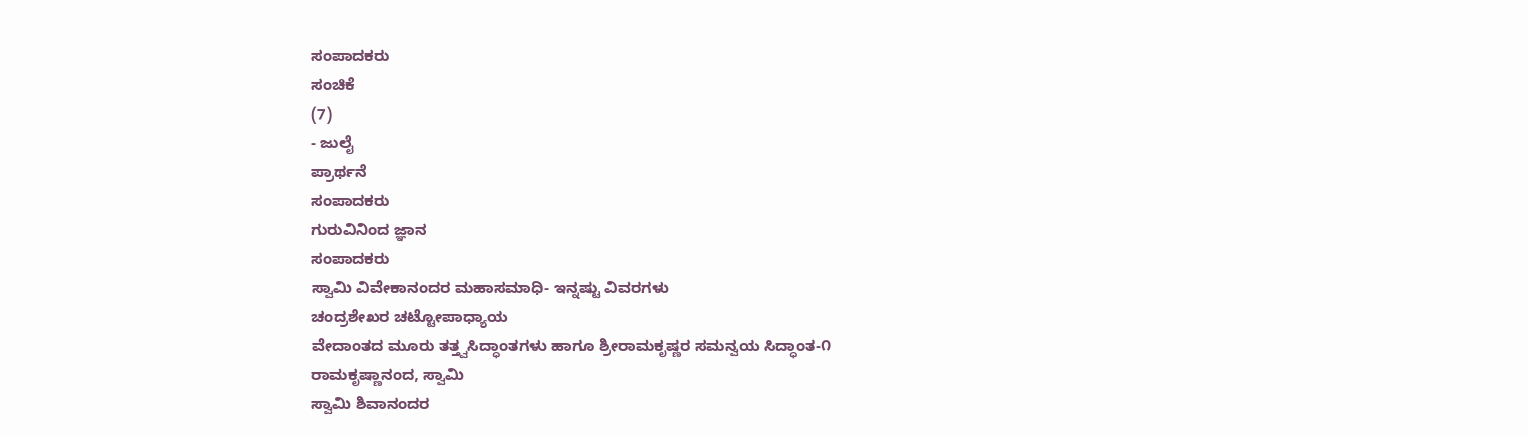ಸಂಪಾದಕರು
ಸಂಚಿಕೆ
(7)
- ಜುಲೈ
ಪ್ರಾರ್ಥನೆ
ಸಂಪಾದಕರು
ಗುರುವಿನಿಂದ ಜ್ಞಾನ
ಸಂಪಾದಕರು
ಸ್ವಾಮಿ ವಿವೇಕಾನಂದರ ಮಹಾಸಮಾಧಿ- ಇನ್ನಷ್ಟು ವಿವರಗಳು
ಚಂದ್ರಶೇಖರ ಚಟ್ಟೋಪಾಧ್ಯಾಯ
ವೇದಾಂತದ ಮೂರು ತತ್ತ್ವಸಿದ್ಧಾಂತಗಳು ಹಾಗೂ ಶ್ರೀರಾಮಕೃಷ್ಣರ ಸಮನ್ವಯ ಸಿದ್ಧಾಂತ-೧
ರಾಮಕೃಷ್ಣಾನಂದ, ಸ್ವಾಮಿ
ಸ್ವಾಮಿ ಶಿವಾನಂದರ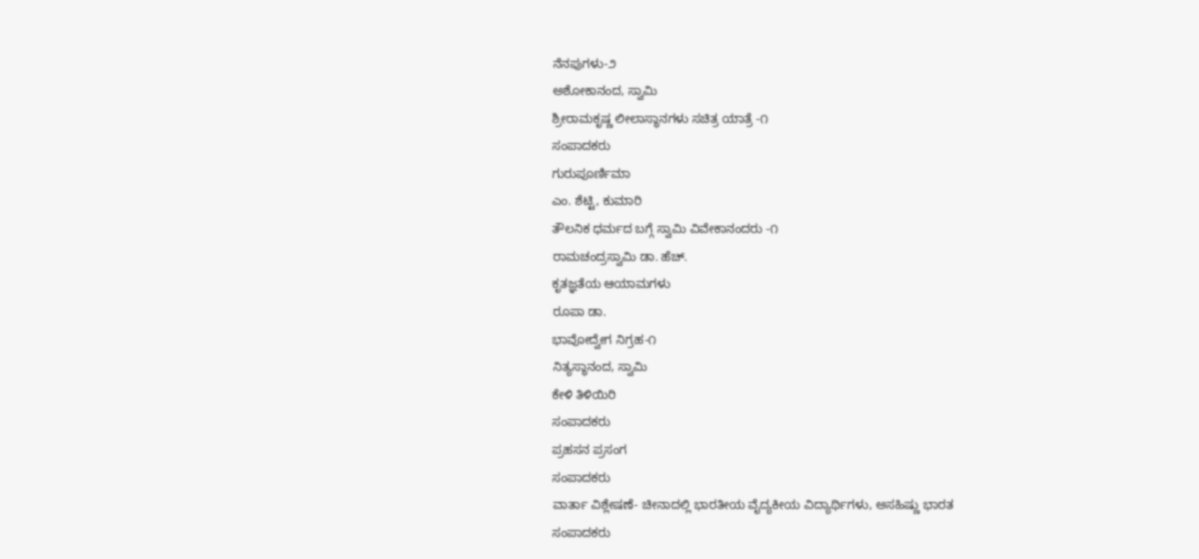ನೆನಪುಗಳು-೨
ಅಶೋಕಾನಂದ, ಸ್ವಾಮಿ
ಶ್ರೀರಾಮಕೃಷ್ಣ ಲೀಲಾಸ್ಥಾನಗಳು ಸಚಿತ್ರ ಯಾತ್ರೆ -೧
ಸಂಪಾದಕರು
ಗುರುಪೂರ್ಣಿಮಾ
ಎಂ. ಶೆಟ್ಟಿ, ಕುಮಾರಿ
ತೌಲನಿಕ ಧರ್ಮದ ಬಗ್ಗೆ ಸ್ವಾಮಿ ವಿವೇಕಾನಂದರು -೧
ರಾಮಚಂದ್ರಸ್ವಾಮಿ ಡಾ. ಹೆಚ್.
ಕೃತಜ್ಞತೆಯ ಆಯಾಮಗಳು
ರೂಪಾ ಡಾ.
ಭಾವೋದ್ವೇಗ ನಿಗ್ರಹ-೧
ನಿತ್ಯಸ್ಥಾನಂದ, ಸ್ವಾಮಿ
ಕೇಳಿ ತಿಳಿಯಿರಿ
ಸಂಪಾದಕರು
ಪ್ರಹಸನ ಪ್ರಸಂಗ
ಸಂಪಾದಕರು
ವಾರ್ತಾ ವಿಶ್ಲೇಷಣೆ- ಚೀನಾದಲ್ಲಿ ಭಾರತೀಯ ವೈದ್ಯಕೀಯ ವಿದ್ಯಾರ್ಥಿಗಳು, ಅಸಹಿಷ್ಣು ಭಾರತ
ಸಂಪಾದಕರು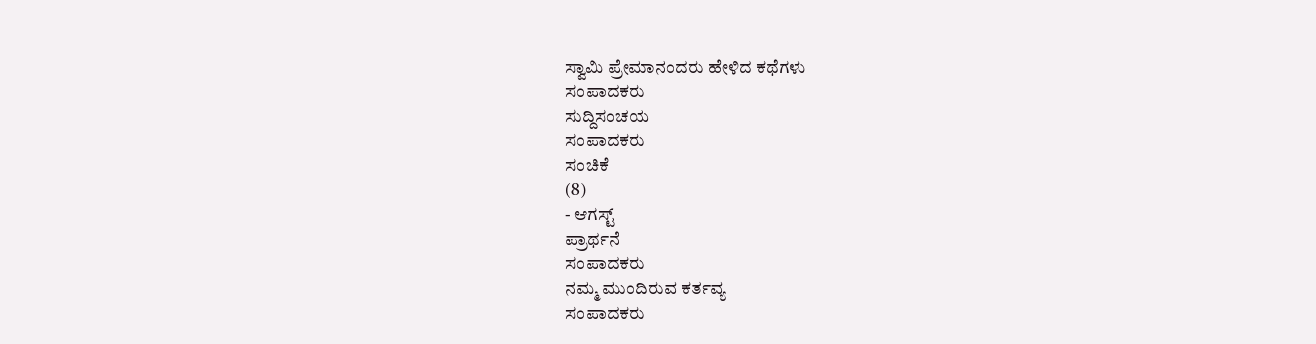ಸ್ವಾಮಿ ಪ್ರೇಮಾನಂದರು ಹೇಳಿದ ಕಥೆಗಳು
ಸಂಪಾದಕರು
ಸುದ್ದಿಸಂಚಯ
ಸಂಪಾದಕರು
ಸಂಚಿಕೆ
(8)
- ಆಗಸ್ಟ್
ಪ್ರಾರ್ಥನೆ
ಸಂಪಾದಕರು
ನಮ್ಮ ಮುಂದಿರುವ ಕರ್ತವ್ಯ
ಸಂಪಾದಕರು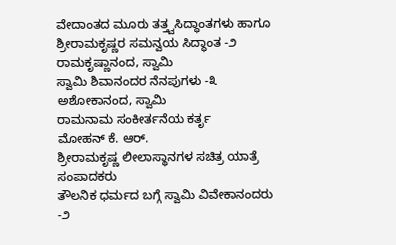ವೇದಾಂತದ ಮೂರು ತತ್ತ್ವಸಿದ್ಧಾಂತಗಳು ಹಾಗೂ ಶ್ರೀರಾಮಕೃಷ್ಣರ ಸಮನ್ವಯ ಸಿದ್ಧಾಂತ -೨
ರಾಮಕೃಷ್ಣಾನಂದ, ಸ್ವಾಮಿ
ಸ್ವಾಮಿ ಶಿವಾನಂದರ ನೆನಪುಗಳು -೩
ಅಶೋಕಾನಂದ, ಸ್ವಾಮಿ
ರಾಮನಾಮ ಸಂಕೀರ್ತನೆಯ ಕರ್ತೃ
ಮೋಹನ್ ಕೆ. ಆರ್.
ಶ್ರೀರಾಮಕೃಷ್ಣ ಲೀಲಾಸ್ಥಾನಗಳ ಸಚಿತ್ರ ಯಾತ್ರೆ
ಸಂಪಾದಕರು
ತೌಲನಿಕ ಧರ್ಮದ ಬಗ್ಗೆ ಸ್ವಾಮಿ ವಿವೇಕಾನಂದರು -೨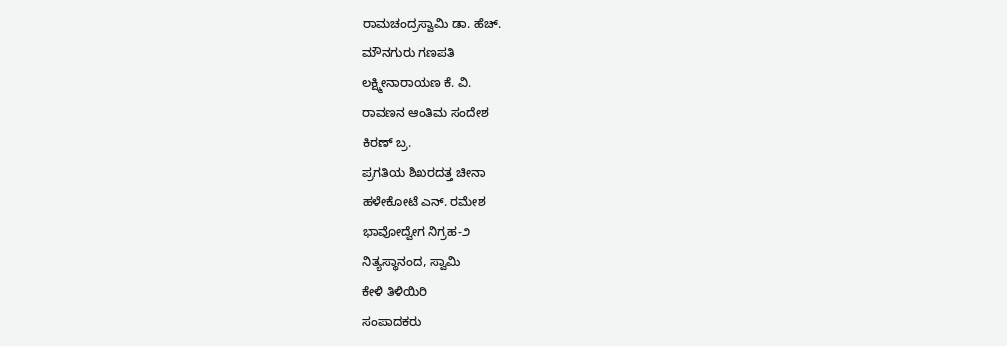ರಾಮಚಂದ್ರಸ್ವಾಮಿ ಡಾ. ಹೆಚ್.
ಮೌನಗುರು ಗಣಪತಿ
ಲಕ್ಷ್ಮೀನಾರಾಯಣ ಕೆ. ವಿ.
ರಾವಣನ ಆಂತಿಮ ಸಂದೇಶ
ಕಿರಣ್ ಬ್ರ.
ಪ್ರಗತಿಯ ಶಿಖರದತ್ತ ಚೀನಾ
ಹಳೇಕೋಟೆ ಎನ್. ರಮೇಶ
ಭಾವೋದ್ವೇಗ ನಿಗ್ರಹ-೨
ನಿತ್ಯಸ್ಥಾನಂದ, ಸ್ವಾಮಿ
ಕೇಳಿ ತಿಳಿಯಿರಿ
ಸಂಪಾದಕರು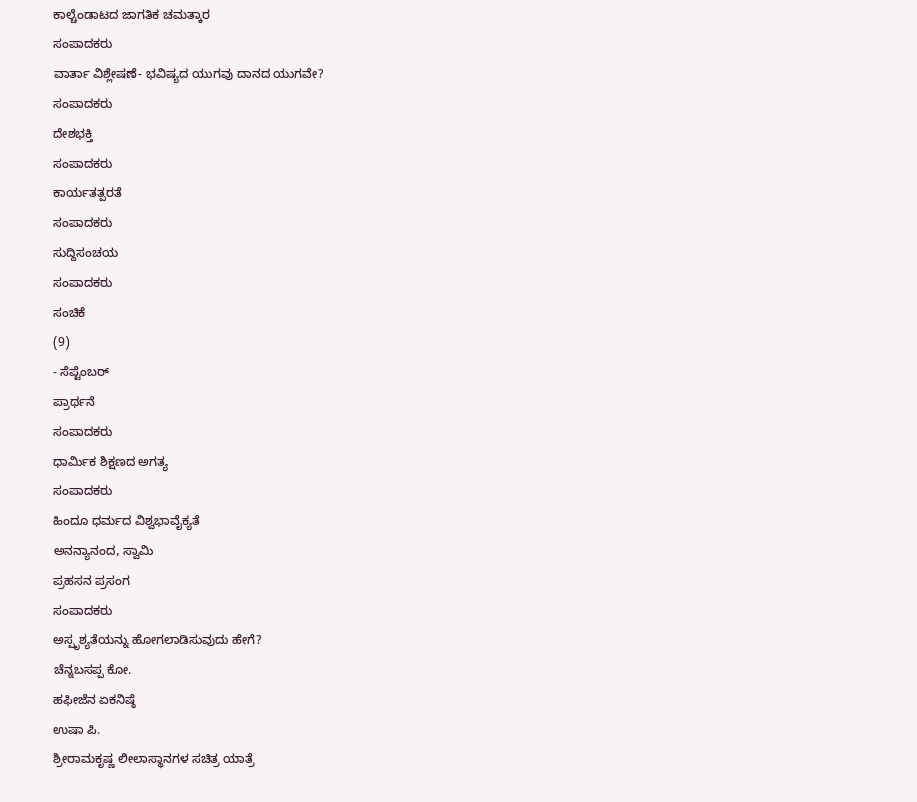ಕಾಲ್ಚೆಂಡಾಟದ ಜಾಗತಿಕ ಚಮತ್ಕಾರ
ಸಂಪಾದಕರು
ವಾರ್ತಾ ವಿಶ್ಲೇಷಣೆ- ಭವಿಷ್ಯದ ಯುಗವು ದಾನದ ಯುಗವೇ?
ಸಂಪಾದಕರು
ದೇಶಭಕ್ತಿ
ಸಂಪಾದಕರು
ಕಾರ್ಯತತ್ಪರತೆ
ಸಂಪಾದಕರು
ಸುದ್ದಿಸಂಚಯ
ಸಂಪಾದಕರು
ಸಂಚಿಕೆ
(9)
- ಸೆಪ್ಟೆಂಬರ್
ಪ್ರಾರ್ಥನೆ
ಸಂಪಾದಕರು
ಧಾರ್ಮಿಕ ಶಿಕ್ಷಣದ ಅಗತ್ಯ
ಸಂಪಾದಕರು
ಹಿಂದೂ ಧರ್ಮದ ವಿಶ್ವಭಾವೈಕ್ಯತೆ
ಅನನ್ಯಾನಂದ, ಸ್ವಾಮಿ
ಪ್ರಹಸನ ಪ್ರಸಂಗ
ಸಂಪಾದಕರು
ಅಸ್ಪೃಶ್ಯತೆಯನ್ನು ಹೋಗಲಾಡಿಸುವುದು ಹೇಗೆ?
ಚೆನ್ನಬಸಪ್ಪ ಕೋ.
ಹಫೀಜೆನ ಏಕನಿಷ್ಠೆ
ಉಷಾ ಪಿ.
ಶ್ರೀರಾಮಕೃಷ್ಣ ಲೀಲಾಸ್ಥಾನಗಳ ಸಚಿತ್ರ ಯಾತ್ರೆ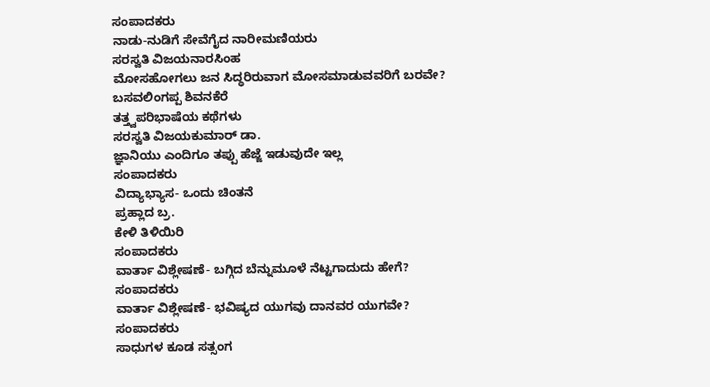ಸಂಪಾದಕರು
ನಾಡು-ನುಡಿಗೆ ಸೇವೆಗೈದ ನಾರೀಮಣಿಯರು
ಸರಸ್ವತಿ ವಿಜಯನಾರಸಿಂಹ
ಮೋಸಹೋಗಲು ಜನ ಸಿದ್ಧರಿರುವಾಗ ಮೋಸಮಾಡುವವರಿಗೆ ಬರವೇ?
ಬಸವಲಿಂಗಪ್ಪ ಶಿವನಕೆರೆ
ತತ್ತ್ವಪರಿಭಾಷೆಯ ಕಥೆಗಳು
ಸರಸ್ವತಿ ವಿಜಯಕುಮಾರ್ ಡಾ.
ಜ್ಞಾನಿಯು ಎಂದಿಗೂ ತಪ್ಪು ಹೆಜ್ಜೆ ಇಡುವುದೇ ಇಲ್ಲ
ಸಂಪಾದಕರು
ವಿದ್ಯಾಭ್ಯಾಸ- ಒಂದು ಚಿಂತನೆ
ಪ್ರಹ್ಲಾದ ಬ್ರ.
ಕೇಳಿ ತಿಳಿಯಿರಿ
ಸಂಪಾದಕರು
ವಾರ್ತಾ ವಿಶ್ಲೇಷಣೆ- ಬಗ್ಗಿದ ಬೆನ್ನುಮೂಳೆ ನೆಟ್ಟಗಾದುದು ಹೇಗೆ?
ಸಂಪಾದಕರು
ವಾರ್ತಾ ವಿಶ್ಲೇಷಣೆ- ಭವಿಷ್ಯದ ಯುಗವು ದಾನವರ ಯುಗವೇ?
ಸಂಪಾದಕರು
ಸಾಧುಗಳ ಕೂಡ ಸತ್ಸಂಗ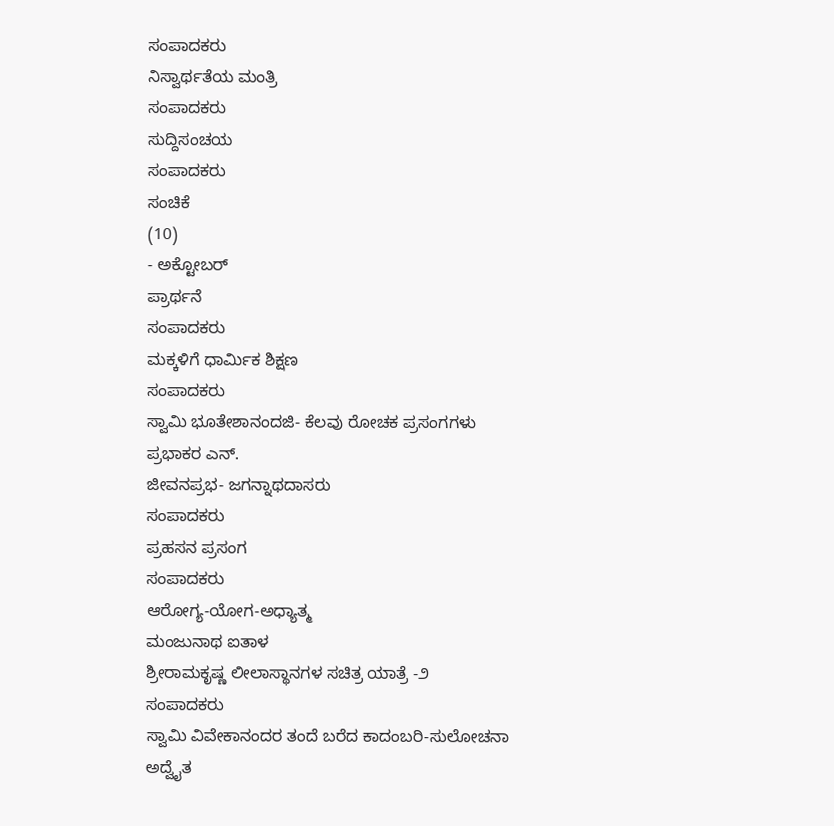ಸಂಪಾದಕರು
ನಿಸ್ವಾರ್ಥತೆಯ ಮಂತ್ರಿ
ಸಂಪಾದಕರು
ಸುದ್ದಿಸಂಚಯ
ಸಂಪಾದಕರು
ಸಂಚಿಕೆ
(10)
- ಅಕ್ಟೋಬರ್
ಪ್ರಾರ್ಥನೆ
ಸಂಪಾದಕರು
ಮಕ್ಕಳಿಗೆ ಧಾರ್ಮಿಕ ಶಿಕ್ಷಣ
ಸಂಪಾದಕರು
ಸ್ವಾಮಿ ಭೂತೇಶಾನಂದಜಿ- ಕೆಲವು ರೋಚಕ ಪ್ರಸಂಗಗಳು
ಪ್ರಭಾಕರ ಎನ್.
ಜೀವನಪ್ರಭ- ಜಗನ್ನಾಥದಾಸರು
ಸಂಪಾದಕರು
ಪ್ರಹಸನ ಪ್ರಸಂಗ
ಸಂಪಾದಕರು
ಆರೋಗ್ಯ-ಯೋಗ-ಅಧ್ಯಾತ್ಮ
ಮಂಜುನಾಥ ಐತಾಳ
ಶ್ರೀರಾಮಕೃಷ್ಣ ಲೀಲಾಸ್ಥಾನಗಳ ಸಚಿತ್ರ ಯಾತ್ರೆ -೨
ಸಂಪಾದಕರು
ಸ್ವಾಮಿ ವಿವೇಕಾನಂದರ ತಂದೆ ಬರೆದ ಕಾದಂಬರಿ-ಸುಲೋಚನಾ
ಅದ್ವೈತ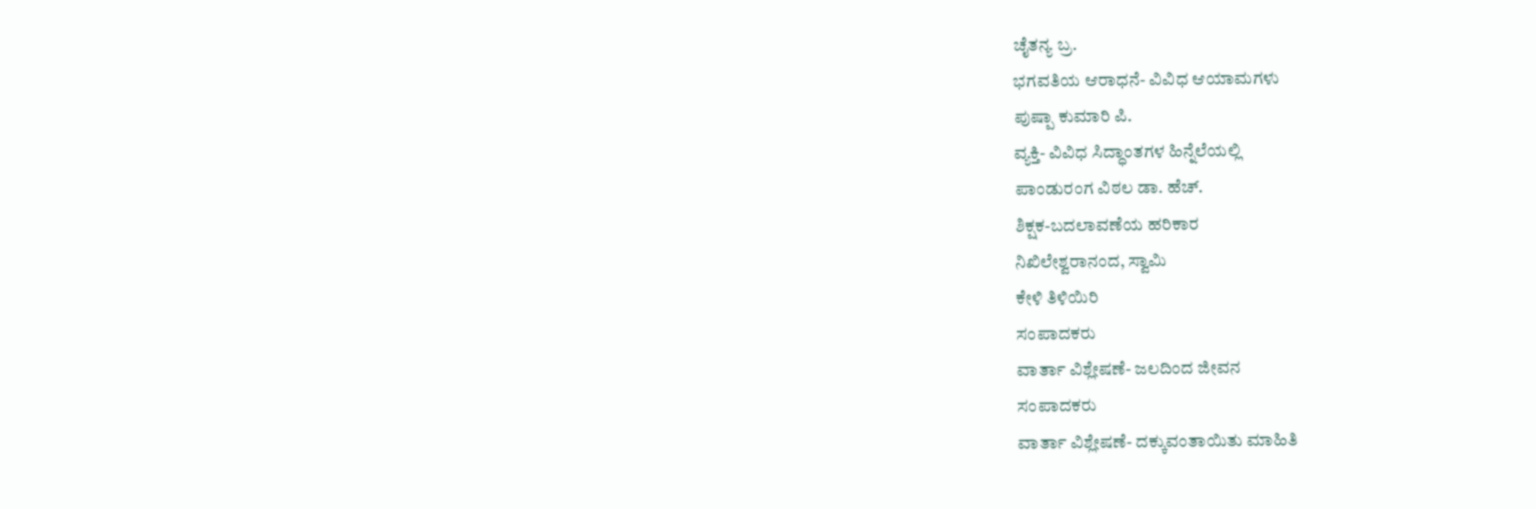ಚೈತನ್ಯ ಬ್ರ.
ಭಗವತಿಯ ಆರಾಧನೆ- ವಿವಿಧ ಆಯಾಮಗಳು
ಪುಷ್ಪಾ ಕುಮಾರಿ ಪಿ.
ವ್ಯಕ್ತಿ- ವಿವಿಧ ಸಿದ್ಧಾಂತಗಳ ಹಿನ್ನೆಲೆಯಲ್ಲಿ
ಪಾಂಡುರಂಗ ವಿಠಲ ಡಾ. ಹೆಚ್.
ಶಿಕ್ಷಕ-ಬದಲಾವಣೆಯ ಹರಿಕಾರ
ನಿಖಿಲೇಶ್ವರಾನಂದ, ಸ್ವಾಮಿ
ಕೇಳಿ ತಿಳಿಯಿರಿ
ಸಂಪಾದಕರು
ವಾರ್ತಾ ವಿಶ್ಲೇಷಣೆ- ಜಲದಿಂದ ಜೀವನ
ಸಂಪಾದಕರು
ವಾರ್ತಾ ವಿಶ್ಲೇಷಣೆ- ದಕ್ಕುವಂತಾಯಿತು ಮಾಹಿತಿ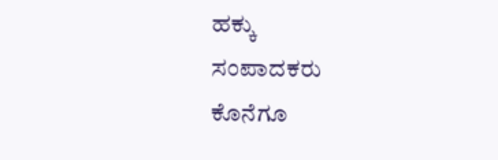ಹಕ್ಕು
ಸಂಪಾದಕರು
ಕೊನೆಗೂ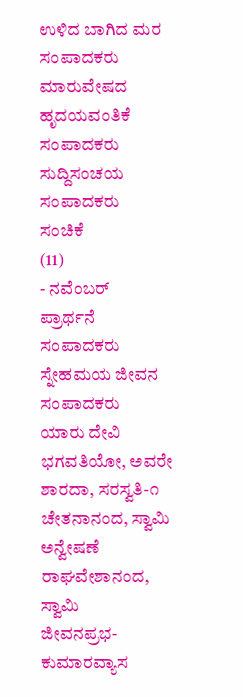ಉಳಿದ ಬಾಗಿದ ಮರ
ಸಂಪಾದಕರು
ಮಾರುವೇಷದ ಹೃದಯವಂತಿಕೆ
ಸಂಪಾದಕರು
ಸುದ್ದಿಸಂಚಯ
ಸಂಪಾದಕರು
ಸಂಚಿಕೆ
(11)
- ನವೆಂಬರ್
ಪ್ರಾರ್ಥನೆ
ಸಂಪಾದಕರು
ಸ್ನೇಹಮಯ ಜೀವನ
ಸಂಪಾದಕರು
ಯಾರು ದೇವಿ ಭಗವತಿಯೋ, ಅವರೇ ಶಾರದಾ, ಸರಸ್ವತಿ-೧
ಚೇತನಾನಂದ, ಸ್ವಾಮಿ
ಅನ್ವೇಷಣೆ
ರಾಘವೇಶಾನಂದ, ಸ್ವಾಮಿ
ಜೀವನಪ್ರಭ- ಕುಮಾರವ್ಯಾಸ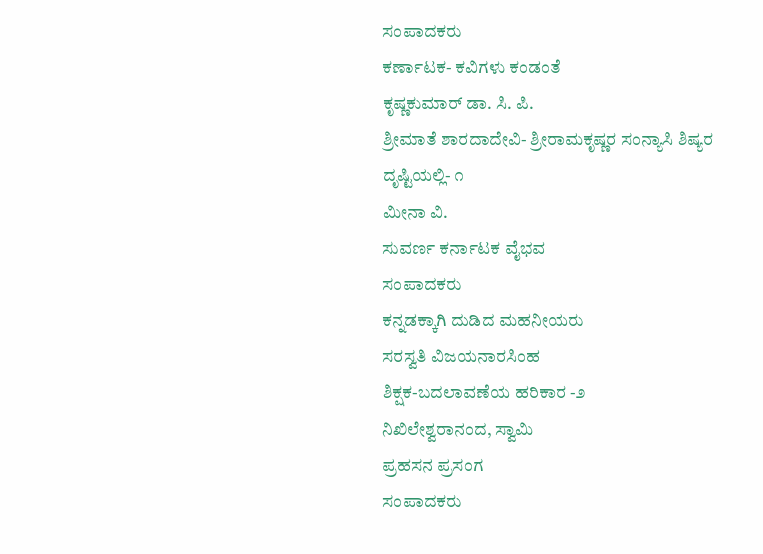ಸಂಪಾದಕರು
ಕರ್ಣಾಟಕ- ಕವಿಗಳು ಕಂಡಂತೆ
ಕೃಷ್ಣಕುಮಾರ್ ಡಾ. ಸಿ. ಪಿ.
ಶ್ರೀಮಾತೆ ಶಾರದಾದೇವಿ- ಶ್ರೀರಾಮಕೃಷ್ಣರ ಸಂನ್ಯಾಸಿ ಶಿಷ್ಯರ ದೃಷ್ಟಿಯಲ್ಲಿ- ೧
ಮೀನಾ ವಿ.
ಸುವರ್ಣ ಕರ್ನಾಟಕ ವೈಭವ
ಸಂಪಾದಕರು
ಕನ್ನಡಕ್ಕಾಗಿ ದುಡಿದ ಮಹನೀಯರು
ಸರಸ್ವತಿ ವಿಜಯನಾರಸಿಂಹ
ಶಿಕ್ಷಕ-ಬದಲಾವಣೆಯ ಹರಿಕಾರ -೨
ನಿಖಿಲೇಶ್ವರಾನಂದ, ಸ್ವಾಮಿ
ಪ್ರಹಸನ ಪ್ರಸಂಗ
ಸಂಪಾದಕರು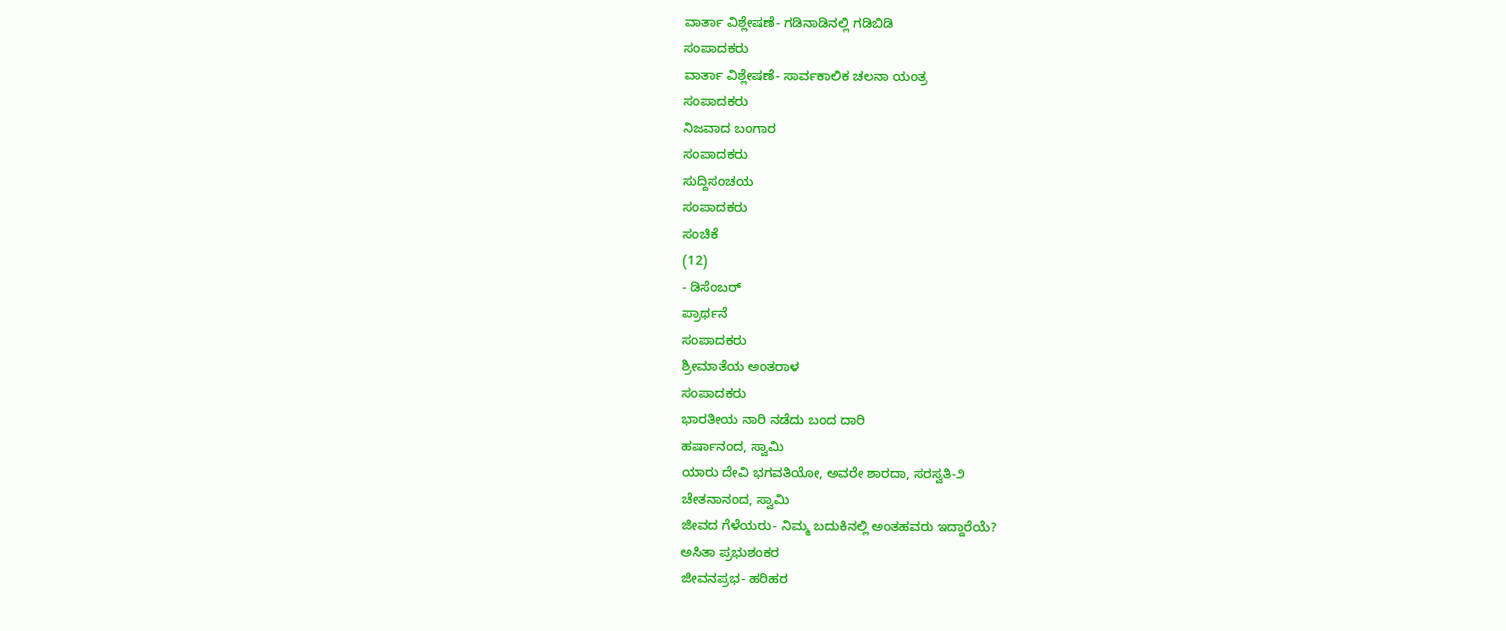ವಾರ್ತಾ ವಿಶ್ಲೇಷಣೆ- ಗಡಿನಾಡಿನಲ್ಲಿ ಗಡಿಬಿಡಿ
ಸಂಪಾದಕರು
ವಾರ್ತಾ ವಿಶ್ಲೇಷಣೆ- ಸಾರ್ವಕಾಲಿಕ ಚಲನಾ ಯಂತ್ರ
ಸಂಪಾದಕರು
ನಿಜವಾದ ಬಂಗಾರ
ಸಂಪಾದಕರು
ಸುದ್ದಿಸಂಚಯ
ಸಂಪಾದಕರು
ಸಂಚಿಕೆ
(12)
- ಡಿಸೆಂಬರ್
ಪ್ರಾರ್ಥನೆ
ಸಂಪಾದಕರು
ಶ್ರೀಮಾತೆಯ ಅಂತರಾಳ
ಸಂಪಾದಕರು
ಭಾರತೀಯ ನಾರಿ ನಡೆದು ಬಂದ ದಾರಿ
ಹರ್ಷಾನಂದ, ಸ್ವಾಮಿ
ಯಾರು ದೇವಿ ಭಗವತಿಯೋ, ಅವರೇ ಶಾರದಾ, ಸರಸ್ವತಿ-೨
ಚೇತನಾನಂದ, ಸ್ವಾಮಿ
ಜೀವದ ಗೆಳೆಯರು- ನಿಮ್ಮ ಬದುಕಿನಲ್ಲಿ ಅಂತಹವರು ಇದ್ದಾರೆಯೆ?
ಅಸಿತಾ ಪ್ರಭುಶಂಕರ
ಜೀವನಪ್ರಭ- ಹರಿಹರ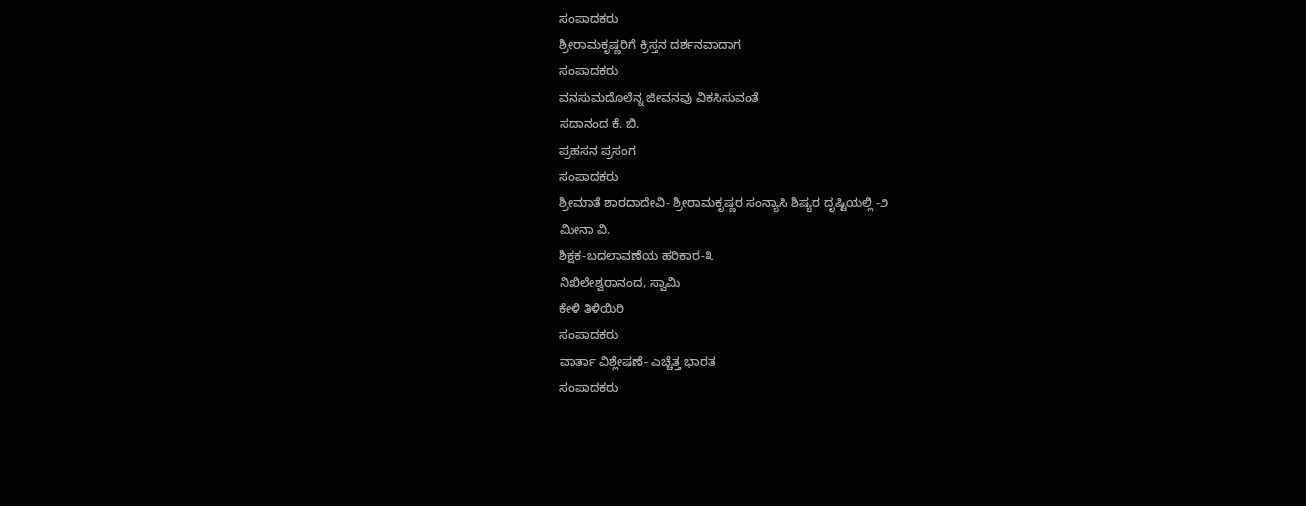ಸಂಪಾದಕರು
ಶ್ರೀರಾಮಕೃಷ್ಣರಿಗೆ ಕ್ರಿಸ್ತನ ದರ್ಶನವಾದಾಗ
ಸಂಪಾದಕರು
ವನಸುಮದೊಲೆನ್ನ ಜೀವನವು ವಿಕಸಿಸುವಂತೆ
ಸದಾನಂದ ಕೆ. ಬಿ.
ಪ್ರಹಸನ ಪ್ರಸಂಗ
ಸಂಪಾದಕರು
ಶ್ರೀಮಾತೆ ಶಾರದಾದೇವಿ- ಶ್ರೀರಾಮಕೃಷ್ಣರ ಸಂನ್ಯಾಸಿ ಶಿಷ್ಯರ ದೃಷ್ಟಿಯಲ್ಲಿ -೨
ಮೀನಾ ವಿ.
ಶಿಕ್ಷಕ-ಬದಲಾವಣೆಯ ಹರಿಕಾರ-೩
ನಿಖಿಲೇಶ್ವರಾನಂದ, ಸ್ವಾಮಿ
ಕೇಳಿ ತಿಳಿಯಿರಿ
ಸಂಪಾದಕರು
ವಾರ್ತಾ ವಿಶ್ಲೇಷಣೆ- ಎಚ್ಚೆತ್ತ ಭಾರತ
ಸಂಪಾದಕರು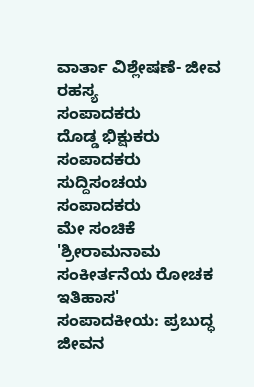ವಾರ್ತಾ ವಿಶ್ಲೇಷಣೆ- ಜೀವ ರಹಸ್ಯ
ಸಂಪಾದಕರು
ದೊಡ್ಡ ಭಿಕ್ಷುಕರು
ಸಂಪಾದಕರು
ಸುದ್ದಿಸಂಚಯ
ಸಂಪಾದಕರು
ಮೇ ಸಂಚಿಕೆ
'ಶ್ರೀರಾಮನಾಮ ಸಂಕೀರ್ತನೆಯ ರೋಚಕ ಇತಿಹಾಸ'
ಸಂಪಾದಕೀಯ: ಪ್ರಬುದ್ಧ ಜೀವನ